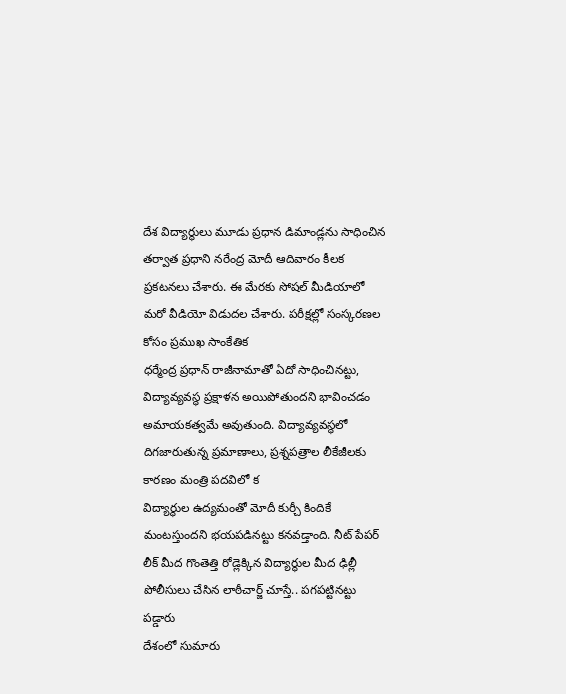దేశ విద్యార్థులు మూడు ప్రధాన డిమాండ్లను సాధించిన తర్వాత ప్రధాని నరేంద్ర మోదీ ఆదివారం కీలక ప్రకటనలు చేశారు. ఈ మేరకు సోషల్ మీడియాలో మరో వీడియో విడుదల చేశారు. పరీక్షల్లో సంస్కరణల కోసం ప్రముఖ సాంకేతిక
ధర్మేంద్ర ప్రధాన్ రాజీనామాతో ఏదో సాధించినట్టు, విద్యావ్యవస్థ ప్రక్షాళన అయిపోతుందని భావించడం అమాయకత్వమే అవుతుంది. విద్యావ్యవస్థలో దిగజారుతున్న ప్రమాణాలు, ప్రశ్నపత్రాల లీకేజీలకు కారణం మంత్రి పదవిలో క
విద్యార్థుల ఉద్యమంతో మోదీ కుర్చీ కిందికే మంటస్తుందని భయపడినట్టు కనవడ్తాంది. నీట్ పేపర్ లీక్ మీద గొంతెత్తి రోడ్లెక్కిన విద్యార్థుల మీద ఢిల్లీ పోలీసులు చేసిన లాఠీచార్జ్ చూస్తే.. పగపట్టినట్టు పడ్డారు
దేశంలో సుమారు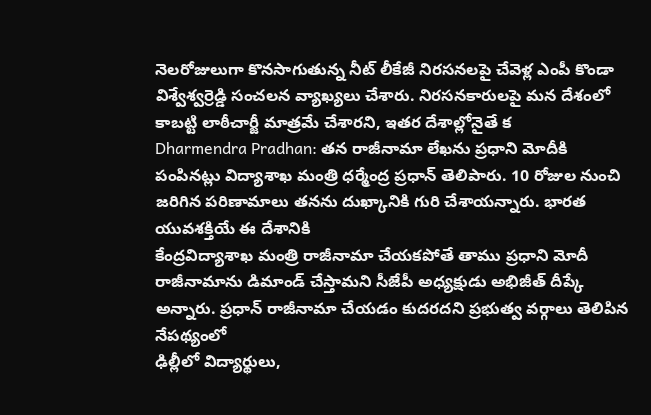నెలరోజులుగా కొనసాగుతున్న నీట్ లీకేజీ నిరసనలపై చేవెళ్ల ఎంపీ కొండా విశ్వేశ్వర్రెడ్డి సంచలన వ్యాఖ్యలు చేశారు. నిరసనకారులపై మన దేశంలో కాబట్టి లాఠీచార్జీ మాత్రమే చేశారని, ఇతర దేశాల్లోనైతే క
Dharmendra Pradhan: తన రాజీనామా లేఖను ప్రధాని మోదీకి పంపినట్లు విద్యాశాఖ మంత్రి ధర్మేంద్ర ప్రధాన్ తెలిపారు. 10 రోజుల నుంచి జరిగిన పరిణామాలు తనను దుఖ్కానికి గురి చేశాయన్నారు. భారత యువశక్తియే ఈ దేశానికి
కేంద్రవిద్యాశాఖ మంత్రి రాజీనామా చేయకపోతే తాము ప్రధాని మోదీ రాజీనామాను డిమాండ్ చేస్తామని సీజేపీ అధ్యక్షుడు అభిజీత్ దీప్కే అన్నారు. ప్రధాన్ రాజీనామా చేయడం కుదరదని ప్రభుత్వ వర్గాలు తెలిపిన నేపథ్యంలో
ఢిల్లీలో విద్యార్థులు,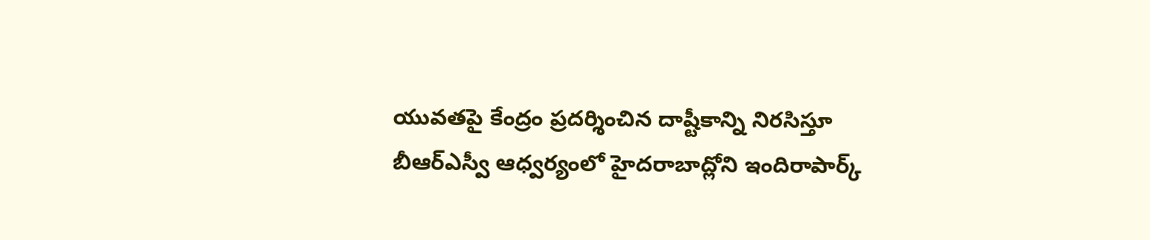యువతపై కేంద్రం ప్రదర్శించిన దాష్టీకాన్ని నిరసిస్తూ బీఆర్ఎస్వీ ఆధ్వర్యంలో హైదరాబాద్లోని ఇందిరాపార్క్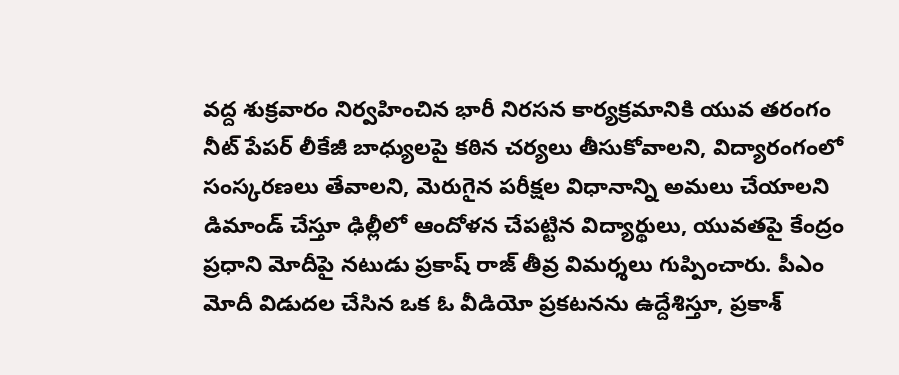వద్ద శుక్రవారం నిర్వహించిన భారీ నిరసన కార్యక్రమానికి యువ తరంగం
నీట్ పేపర్ లీకేజీ బాధ్యులపై కఠిన చర్యలు తీసుకోవాలని, విద్యారంగంలో సంస్కరణలు తేవాలని, మెరుగైన పరీక్షల విధానాన్ని అమలు చేయాలని డిమాండ్ చేస్తూ ఢిల్లీలో ఆందోళన చేపట్టిన విద్యార్థులు, యువతపై కేంద్రం
ప్రధాని మోదీపై నటుడు ప్రకాష్ రాజ్ తీవ్ర విమర్శలు గుప్పించారు. పీఎం మోదీ విడుదల చేసిన ఒక ఓ వీడియో ప్రకటనను ఉద్దేశిస్తూ, ప్రకాశ్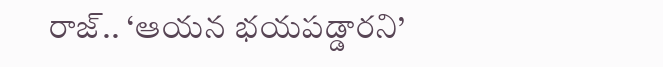రాజ్.. ‘ఆయన భయపడ్డారని’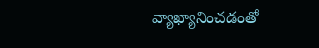వ్యాఖ్యానించడంతో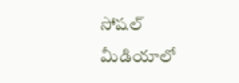సోషల్ మీడియాలో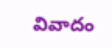వివాదం